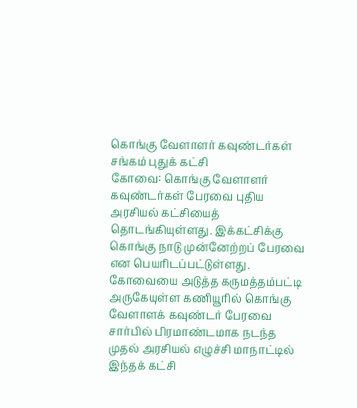கொங்கு வேளாளர் கவுண்டர்கள் சங்கம் புதுக் கட்சி
கோவை: கொங்கு வேளாளர் கவுண்டர்கள் பேரவை புதிய அரசியல் கட்சியைத் தொடங்கியுள்ளது. இக்கட்சிக்கு கொங்கு நாடு முன்னேற்றப் பேரவை என பெயரிடப்பட்டுள்ளது.
கோவையை அடுத்த கருமத்தம்பட்டி அருகேயுள்ள கணியூரில் கொங்கு வேளாளக் கவுண்டர் பேரவை சார்பில் பிரமாண்டமாக நடந்த முதல் அரசியல் எழுச்சி மாநாட்டில் இந்தக் கட்சி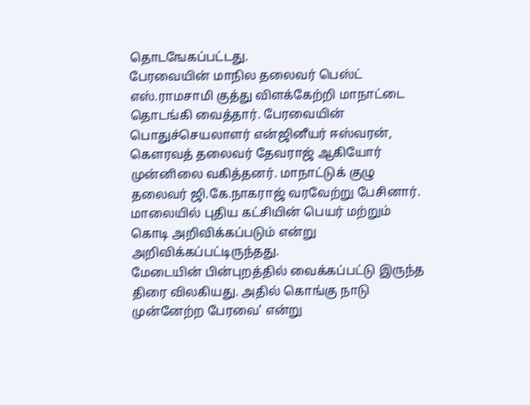தொடஙேகப்பட்டது.
பேரவையின் மாநில தலைவர் பெஸ்ட் எஸ்.ராமசாமி குத்து விளக்கேற்றி மாநாட்டை தொடங்கி வைத்தார். பேரவையின் பொதுச்செயலாளர் என்ஜினீயர் ஈஸ்வரன், கெளரவத் தலைவர் தேவராஜ் ஆகியோர் முன்னிலை வகித்தனர். மாநாட்டுக் குழு தலைவர் ஜி.கே.நாகராஜ் வரவேற்று பேசினார்.
மாலையில் புதிய கட்சியின் பெயர் மற்றும் கொடி அறிவிக்கப்படும் என்று அறிவிக்கப்பட்டிருந்தது.
மேடையின் பின்புறத்தில் வைக்கப்பட்டு இருந்த திரை விலகியது. அதில் கொங்கு நாடு முன்னேற்ற பேரவை' என்று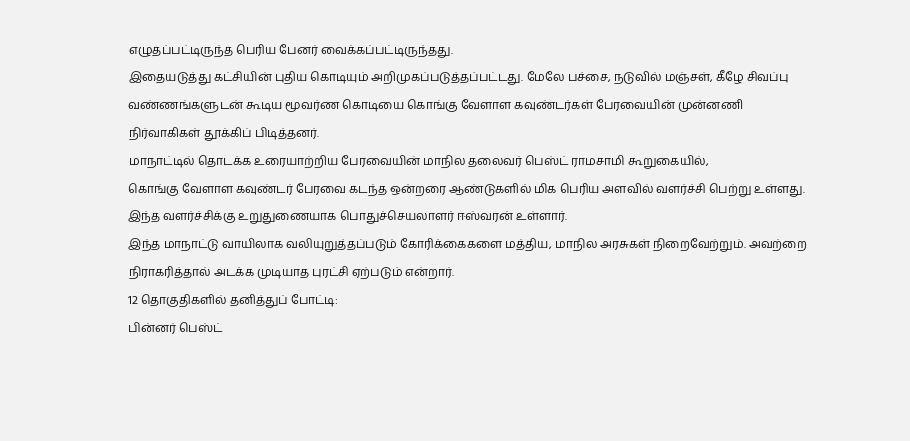எழுதப்பட்டிருந்த பெரிய பேனர் வைக்கப்பட்டிருந்தது.
இதையடுத்து கட்சியின் புதிய கொடியும் அறிமுகப்படுத்தப்பட்டது. மேலே பச்சை, நடுவில் மஞ்சள், கீழே சிவப்பு வண்ணங்களுடன் கூடிய மூவர்ண கொடியை கொங்கு வேளாள கவுண்டர்கள் பேரவையின் முன்னணி நிர்வாகிகள் தூக்கிப் பிடித்தனர்.
மாநாட்டில் தொடக்க உரையாற்றிய பேரவையின் மாநில தலைவர் பெஸ்ட் ராமசாமி கூறுகையில்,
கொங்கு வேளாள கவுண்டர் பேரவை கடந்த ஒன்றரை ஆண்டுகளில் மிக பெரிய அளவில் வளர்ச்சி பெற்று உள்ளது. இந்த வளர்ச்சிக்கு உறுதுணையாக பொதுச்செயலாளர் ஈஸ்வரன் உள்ளார்.
இந்த மாநாட்டு வாயிலாக வலியுறுத்தப்படும் கோரிக்கைகளை மத்திய, மாநில அரசுகள் நிறைவேற்றும். அவற்றை நிராகரித்தால் அடக்க முடியாத புரட்சி ஏற்படும் என்றார்.
12 தொகுதிகளில் தனித்துப் போட்டி:
பின்னர் பெஸ்ட்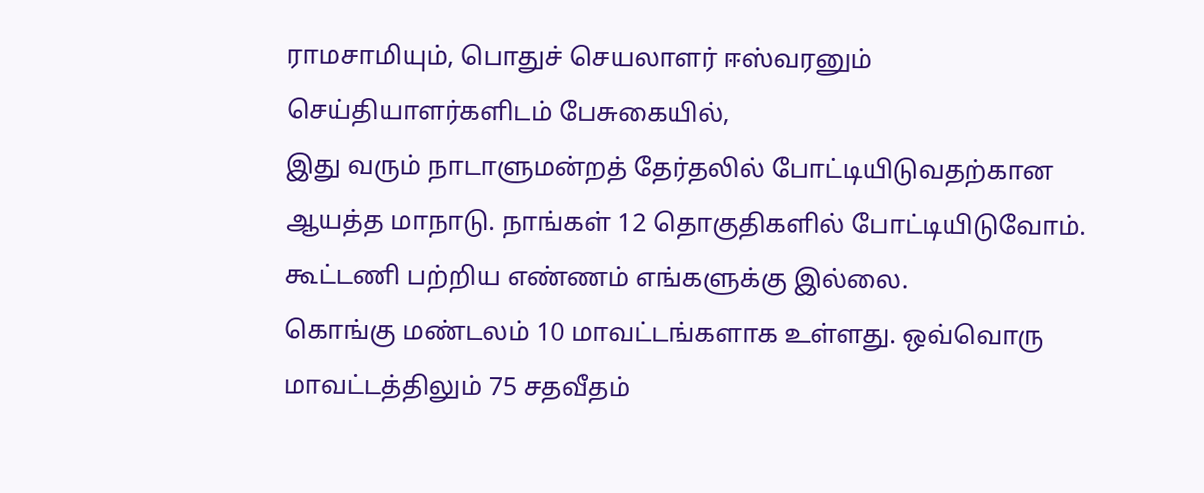ராமசாமியும், பொதுச் செயலாளர் ஈஸ்வரனும் செய்தியாளர்களிடம் பேசுகையில்,
இது வரும் நாடாளுமன்றத் தேர்தலில் போட்டியிடுவதற்கான ஆயத்த மாநாடு. நாங்கள் 12 தொகுதிகளில் போட்டியிடுவோம். கூட்டணி பற்றிய எண்ணம் எங்களுக்கு இல்லை.
கொங்கு மண்டலம் 10 மாவட்டங்களாக உள்ளது. ஒவ்வொரு மாவட்டத்திலும் 75 சதவீதம்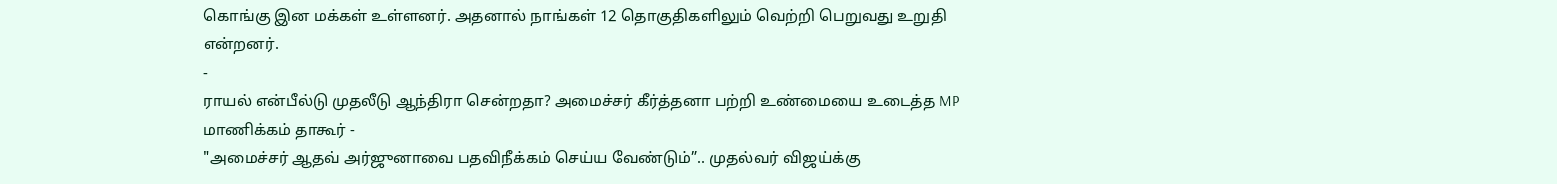கொங்கு இன மக்கள் உள்ளனர். அதனால் நாங்கள் 12 தொகுதிகளிலும் வெற்றி பெறுவது உறுதி என்றனர்.
-
ராயல் என்பீல்டு முதலீடு ஆந்திரா சென்றதா? அமைச்சர் கீர்த்தனா பற்றி உண்மையை உடைத்த MP மாணிக்கம் தாகூர் -
"அமைச்சர் ஆதவ் அர்ஜுனாவை பதவிநீக்கம் செய்ய வேண்டும்”.. முதல்வர் விஜய்க்கு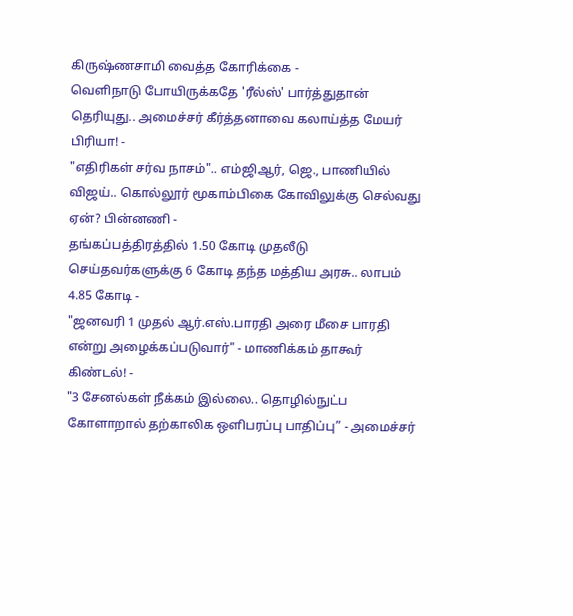கிருஷ்ணசாமி வைத்த கோரிக்கை -
வெளிநாடு போயிருக்கதே 'ரீல்ஸ்' பார்த்துதான் தெரியுது.. அமைச்சர் கீர்த்தனாவை கலாய்த்த மேயர் பிரியா! -
"எதிரிகள் சர்வ நாசம்".. எம்ஜிஆர், ஜெ., பாணியில் விஜய்.. கொல்லூர் மூகாம்பிகை கோவிலுக்கு செல்வது ஏன்? பின்னணி -
தங்கப்பத்திரத்தில் 1.50 கோடி முதலீடு செய்தவர்களுக்கு 6 கோடி தந்த மத்திய அரசு.. லாபம் 4.85 கோடி -
"ஜனவரி 1 முதல் ஆர்.எஸ்.பாரதி அரை மீசை பாரதி என்று அழைக்கப்படுவார்" - மாணிக்கம் தாகூர் கிண்டல்! -
"3 சேனல்கள் நீக்கம் இல்லை.. தொழில்நுட்ப கோளாறால் தற்காலிக ஒளிபரப்பு பாதிப்பு” - அமைச்சர்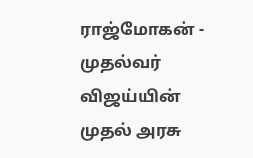ராஜ்மோகன் -
முதல்வர் விஜய்யின் முதல் அரசு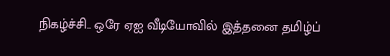நிகழ்ச்சி.. ஒரே ஏஐ வீடியோவில் இத்தனை தமிழ்ப்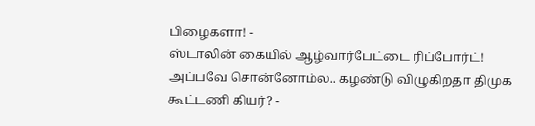பிழைகளா! -
ஸ்டாலின் கையில் ஆழ்வார்பேட்டை ரிப்போர்ட்! அப்பவே சொன்னோம்ல.. கழண்டு விழுகிறதா திமுக கூட்டணி கியர்? -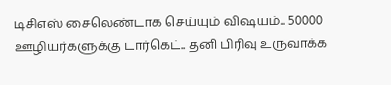டிசிஎஸ் சைலெண்டாக செய்யும் விஷயம்.. 50000 ஊழியர்களுக்கு டார்கெட்.. தனி பிரிவு உருவாக்க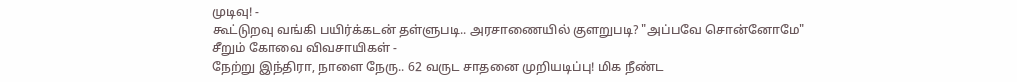முடிவு! -
கூட்டுறவு வங்கி பயிர்க்கடன் தள்ளுபடி.. அரசாணையில் குளறுபடி? "அப்பவே சொன்னோமே" சீறும் கோவை விவசாயிகள் -
நேற்று இந்திரா, நாளை நேரு.. 62 வருட சாதனை முறியடிப்பு! மிக நீண்ட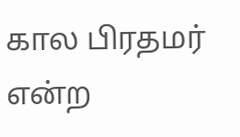கால பிரதமர் என்ற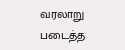வரலாறு படைத்த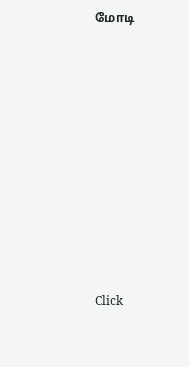மோடி












Click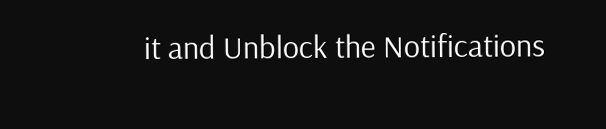it and Unblock the Notifications